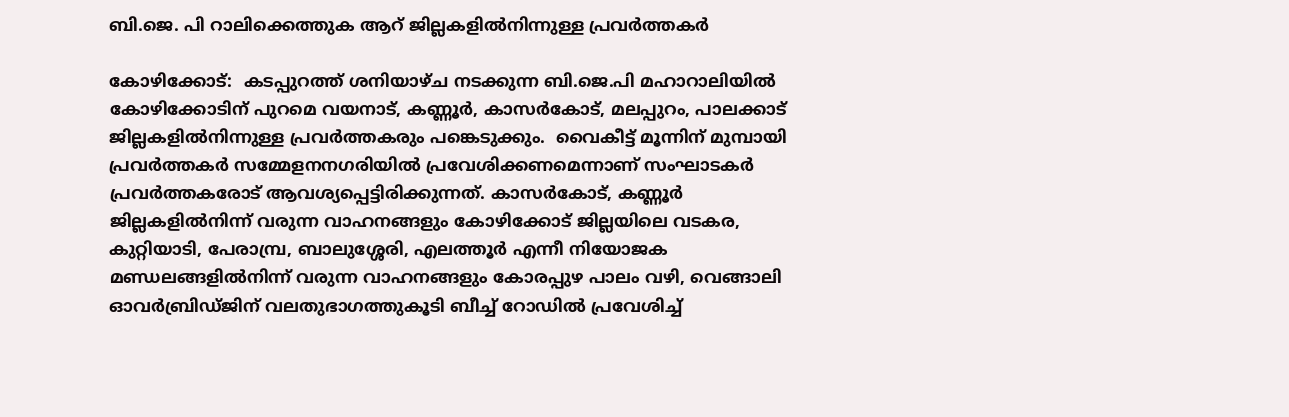ബി.ജെ. പി റാലിക്കെത്തുക ആറ് ജില്ലകളില്‍നിന്നുള്ള പ്രവര്‍ത്തകര്‍

കോഴിക്കോട്:  കടപ്പുറത്ത് ശനിയാഴ്ച നടക്കുന്ന ബി.ജെ.പി മഹാറാലിയില്‍  കോഴിക്കോടിന് പുറമെ വയനാട്, കണ്ണൂര്‍, കാസര്‍കോട്, മലപ്പുറം, പാലക്കാട് ജില്ലകളില്‍നിന്നുള്ള പ്രവര്‍ത്തകരും പങ്കെടുക്കും.  വൈകീട്ട് മൂന്നിന് മുമ്പായി പ്രവര്‍ത്തകര്‍ സമ്മേളനനഗരിയില്‍ പ്രവേശിക്കണമെന്നാണ് സംഘാടകര്‍ പ്രവര്‍ത്തകരോട് ആവശ്യപ്പെട്ടിരിക്കുന്നത്. കാസര്‍കോട്, കണ്ണൂര്‍ ജില്ലകളില്‍നിന്ന് വരുന്ന വാഹനങ്ങളും കോഴിക്കോട് ജില്ലയിലെ വടകര, കുറ്റിയാടി, പേരാമ്പ്ര, ബാലുശ്ശേരി, എലത്തൂര്‍ എന്നീ നിയോജക മണ്ഡലങ്ങളില്‍നിന്ന് വരുന്ന വാഹനങ്ങളും കോരപ്പുഴ പാലം വഴി, വെങ്ങാലി ഓവര്‍ബ്രിഡ്ജിന് വലതുഭാഗത്തുകൂടി ബീച്ച് റോഡില്‍ പ്രവേശിച്ച്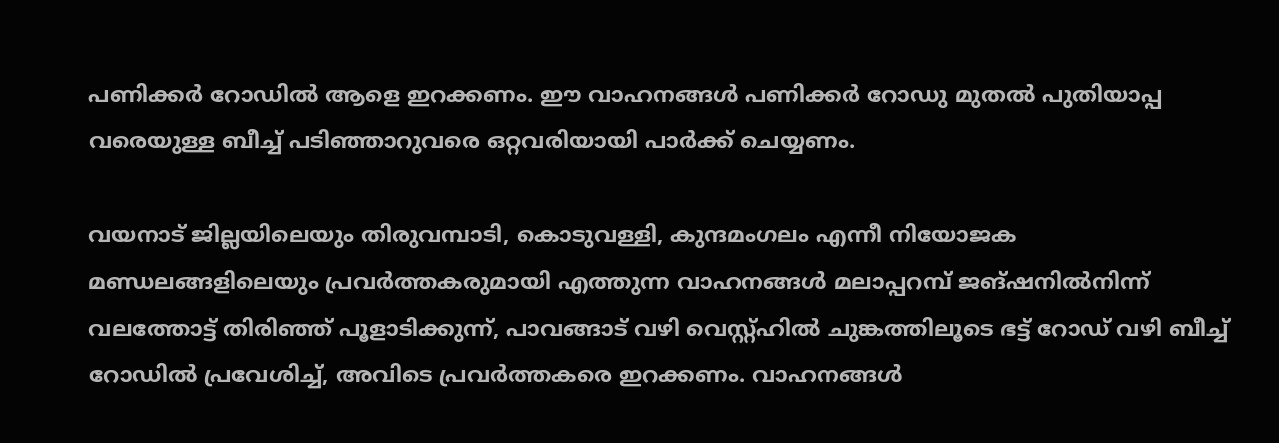പണിക്കര്‍ റോഡില്‍ ആളെ ഇറക്കണം. ഈ വാഹനങ്ങള്‍ പണിക്കര്‍ റോഡു മുതല്‍ പുതിയാപ്പ വരെയുള്ള ബീച്ച് പടിഞ്ഞാറുവരെ ഒറ്റവരിയായി പാര്‍ക്ക് ചെയ്യണം.

വയനാട് ജില്ലയിലെയും തിരുവമ്പാടി, കൊടുവള്ളി, കുന്ദമംഗലം എന്നീ നിയോജക മണ്ഡലങ്ങളിലെയും പ്രവര്‍ത്തകരുമായി എത്തുന്ന വാഹനങ്ങള്‍ മലാപ്പറമ്പ് ജങ്ഷനില്‍നിന്ന് വലത്തോട്ട് തിരിഞ്ഞ് പൂളാടിക്കുന്ന്, പാവങ്ങാട് വഴി വെസ്റ്റ്ഹില്‍ ചുങ്കത്തിലൂടെ ഭട്ട് റോഡ് വഴി ബീച്ച് റോഡില്‍ പ്രവേശിച്ച്, അവിടെ പ്രവര്‍ത്തകരെ ഇറക്കണം. വാഹനങ്ങള്‍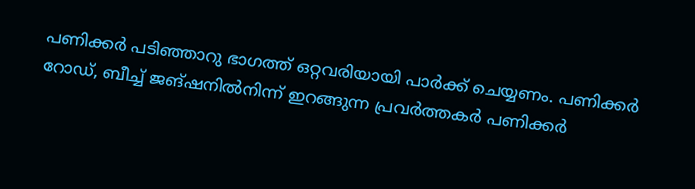പണിക്കര്‍ പടിഞ്ഞാറു ഭാഗത്ത് ഒറ്റവരിയായി പാര്‍ക്ക് ചെയ്യണം. പണിക്കര്‍ റോഡ്, ബീച്ച് ജങ്ഷനില്‍നിന്ന് ഇറങ്ങുന്ന പ്രവര്‍ത്തകര്‍ പണിക്കര്‍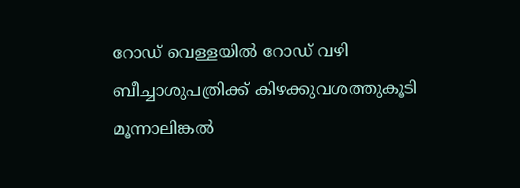റോഡ് വെള്ളയില്‍ റോഡ് വഴി ബീച്ചാശുപത്രിക്ക് കിഴക്കുവശത്തുകൂടി മൂന്നാലിങ്കല്‍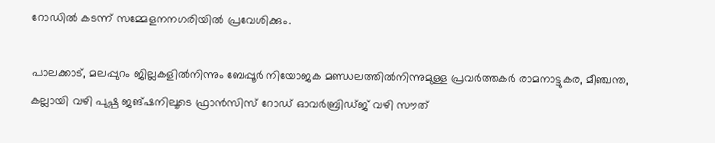റോഡില്‍ കടന്ന് സമ്മേളനനഗരിയില്‍ പ്രവേശിക്കും.

പാലക്കാട്, മലപ്പുറം ജില്ലകളില്‍നിന്നും ബേപ്പൂര്‍ നിയോജക മണ്ഡലത്തില്‍നിന്നുമുള്ള പ്രവര്‍ത്തകര്‍ രാമനാട്ടുകര, മീഞ്ചന്ത, കല്ലായി വഴി പുഷ്പ ജങ്ഷനിലൂടെ ഫ്രാന്‍സിസ് റോഡ് ഓവര്‍ബ്രിഡ്ജ് വഴി സൗത്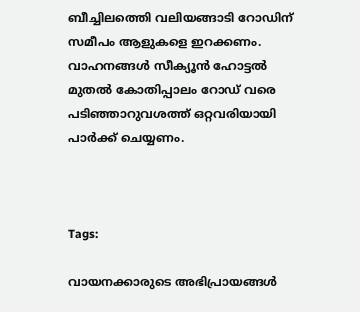ബീച്ചിലത്തെി വലിയങ്ങാടി റോഡിന് സമീപം ആളുകളെ ഇറക്കണം. വാഹനങ്ങള്‍ സീക്യൂന്‍ ഹോട്ടല്‍ മുതല്‍ കോതിപ്പാലം റോഡ് വരെ പടിഞ്ഞാറുവശത്ത് ഒറ്റവരിയായി പാര്‍ക്ക് ചെയ്യണം.



Tags:

വായനക്കാരുടെ അഭിപ്രായങ്ങള്‍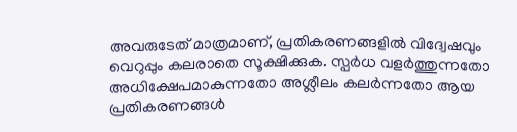അവരുടേത് മാത്രമാണ്, പ്രതികരണങ്ങളിൽ വിദ്വേഷവും വെറുപ്പും കലരാതെ സൂക്ഷിക്കുക. സ്പർധ വളർത്തുന്നതോ അധിക്ഷേപമാകുന്നതോ അശ്ലീലം കലർന്നതോ ആയ പ്രതികരണങ്ങൾ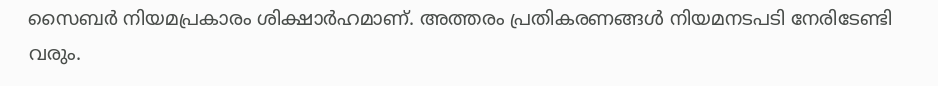സൈബർ നിയമപ്രകാരം ശിക്ഷാർഹമാണ്. അത്തരം പ്രതികരണങ്ങൾ നിയമനടപടി നേരിടേണ്ടി വരും.